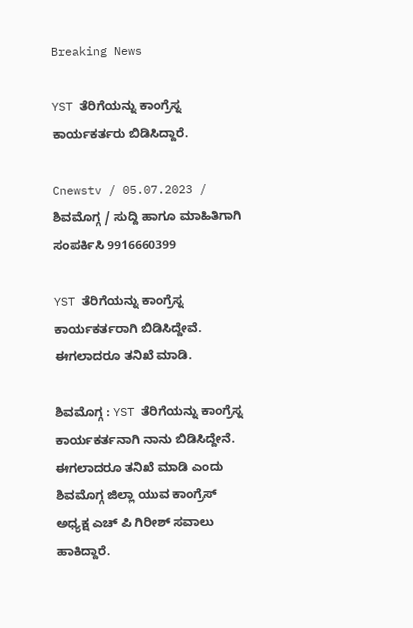Breaking News

YST ತೆರಿಗೆಯನ್ನು ಕಾಂಗ್ರೆಸ್ನ ಕಾರ್ಯಕರ್ತರು ಬಿಡಿಸಿದ್ದಾರೆ.

Cnewstv / 05.07.2023 / ಶಿವಮೊಗ್ಗ / ಸುದ್ದಿ ಹಾಗೂ ಮಾಹಿತಿಗಾಗಿ ಸಂಪರ್ಕಿಸಿ 9916660399

YST ತೆರಿಗೆಯನ್ನು ಕಾಂಗ್ರೆಸ್ನ ಕಾರ್ಯಕರ್ತರಾಗಿ ಬಿಡಿಸಿದ್ದೇವೆ. ಈಗಲಾದರೂ ತನಿಖೆ ಮಾಡಿ.

ಶಿವಮೊಗ್ಗ‌ : YST ತೆರಿಗೆಯನ್ನು ಕಾಂಗ್ರೆಸ್ನ ಕಾರ್ಯಕರ್ತನಾಗಿ ನಾನು ಬಿಡಿಸಿದ್ದೇನೆ. ಈಗಲಾದರೂ ತನಿಖೆ ಮಾಡಿ ಎಂದು ಶಿವಮೊಗ್ಗ ಜಿಲ್ಲಾ ಯುವ ಕಾಂಗ್ರೆಸ್ ಅಧ್ಯಕ್ಷ ಎಚ್ ಪಿ ಗಿರೀಶ್ ಸವಾಲು ಹಾಕಿದ್ದಾರೆ.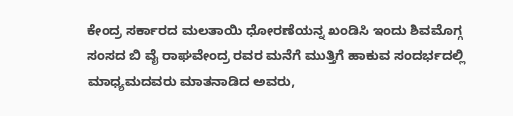ಕೇಂದ್ರ ಸರ್ಕಾರದ ಮಲತಾಯಿ ಧೋರಣೆಯನ್ನ ಖಂಡಿಸಿ ಇಂದು ಶಿವಮೊಗ್ಗ ಸಂಸದ ಬಿ ವೈ ರಾಘವೇಂದ್ರ ರವರ ಮನೆಗೆ ಮುತ್ತಿಗೆ ಹಾಕುವ ಸಂದರ್ಭದಲ್ಲಿ ಮಾಧ್ಯಮದವರು ಮಾತನಾಡಿದ ಅವರು,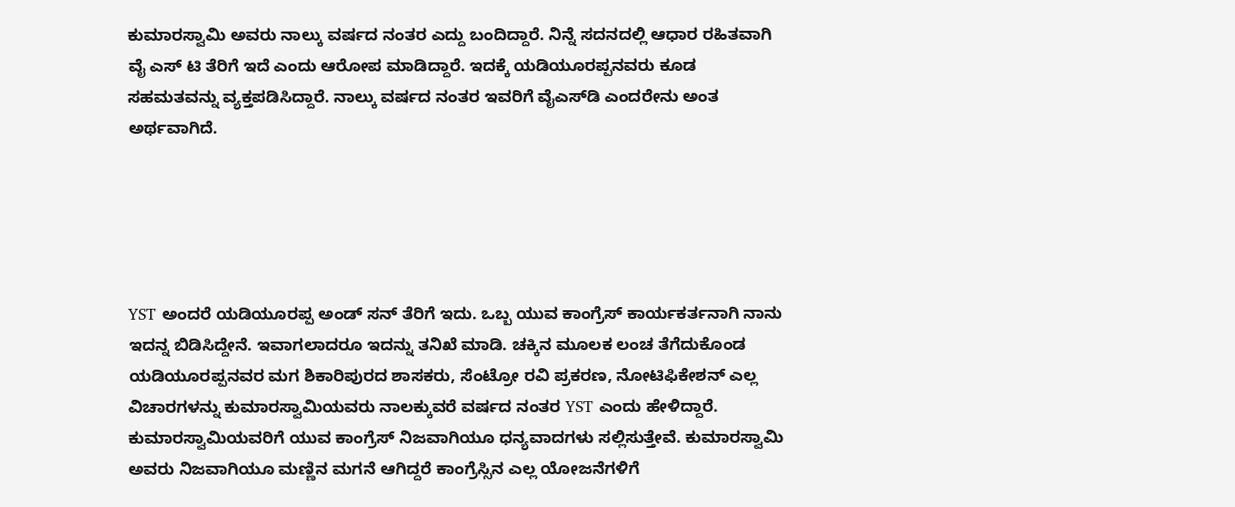ಕುಮಾರಸ್ವಾಮಿ ಅವರು ನಾಲ್ಕು ವರ್ಷದ ನಂತರ ಎದ್ದು ಬಂದಿದ್ದಾರೆ. ನಿನ್ನೆ ಸದನದಲ್ಲಿ ಆಧಾರ ರಹಿತವಾಗಿ ವೈ ಎಸ್ ಟಿ ತೆರಿಗೆ ಇದೆ ಎಂದು ಆರೋಪ ಮಾಡಿದ್ದಾರೆ. ಇದಕ್ಕೆ ಯಡಿಯೂರಪ್ಪನವರು ಕೂಡ ಸಹಮತವನ್ನು ವ್ಯಕ್ತಪಡಿಸಿದ್ದಾರೆ. ನಾಲ್ಕು ವರ್ಷದ ನಂತರ ಇವರಿಗೆ ವೈಎಸ್‌ಡಿ ಎಂದರೇನು ಅಂತ ಅರ್ಥವಾಗಿದೆ.





YST ಅಂದರೆ ಯಡಿಯೂರಪ್ಪ ಅಂಡ್ ಸನ್ ತೆರಿಗೆ ಇದು. ಒಬ್ಬ ಯುವ ಕಾಂಗ್ರೆಸ್ ಕಾರ್ಯಕರ್ತನಾಗಿ ನಾನು ಇದನ್ನ ಬಿಡಿಸಿದ್ದೇನೆ. ಇವಾಗಲಾದರೂ ಇದನ್ನು ತನಿಖೆ ಮಾಡಿ. ಚಕ್ಕಿನ ಮೂಲಕ ಲಂಚ ತೆಗೆದುಕೊಂಡ ಯಡಿಯೂರಪ್ಪನವರ ಮಗ ಶಿಕಾರಿಪುರದ ಶಾಸಕರು, ಸೆಂಟ್ರೋ ರವಿ ಪ್ರಕರಣ, ನೋಟಿಫಿಕೇಶನ್ ಎಲ್ಲ ವಿಚಾರಗಳನ್ನು ಕುಮಾರಸ್ವಾಮಿಯವರು ನಾಲಕ್ಕುವರೆ ವರ್ಷದ ನಂತರ YST ಎಂದು ಹೇಳಿದ್ದಾರೆ. ಕುಮಾರಸ್ವಾಮಿಯವರಿಗೆ ಯುವ ಕಾಂಗ್ರೆಸ್ ನಿಜವಾಗಿಯೂ ಧನ್ಯವಾದಗಳು ಸಲ್ಲಿಸುತ್ತೇವೆ. ಕುಮಾರಸ್ವಾಮಿ ಅವರು ನಿಜವಾಗಿಯೂ ಮಣ್ಣಿನ ಮಗನೆ ಆಗಿದ್ದರೆ ಕಾಂಗ್ರೆಸ್ಸಿನ ಎಲ್ಲ ಯೋಜನೆಗಳಿಗೆ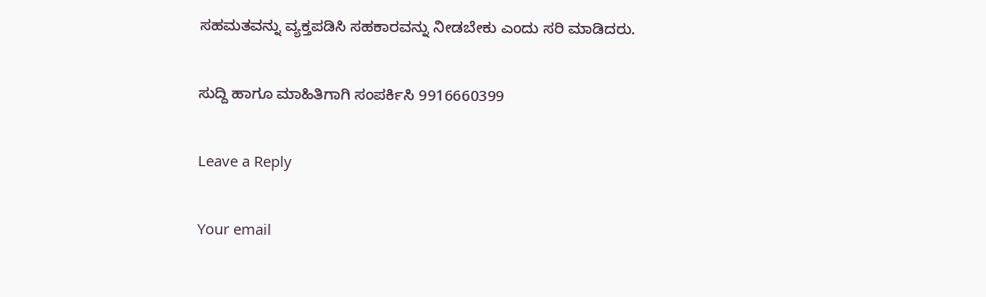ಸಹಮತವನ್ನು ವ್ಯಕ್ತಪಡಿಸಿ ಸಹಕಾರವನ್ನು ನೀಡಬೇಕು ಎಂದು ಸರಿ ಮಾಡಿದರು.

ಸುದ್ದಿ ಹಾಗೂ ಮಾಹಿತಿಗಾಗಿ ಸಂಪರ್ಕಿಸಿ 9916660399

Leave a Reply

Your email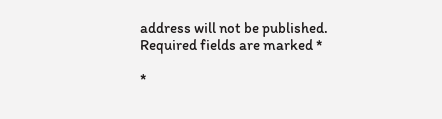address will not be published. Required fields are marked *

*